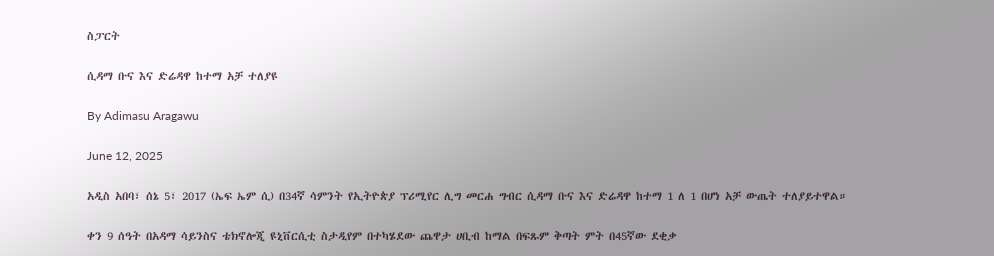ስፓርት

ሲዳማ ቡና እና ድሬዳዋ ከተማ አቻ ተለያዩ

By Adimasu Aragawu

June 12, 2025

አዲስ አበባ፣ ሰኔ 5፣ 2017 (ኤፍ ኤም ሲ) በ34ኛ ሳምንት የኢትዮጵያ ፕሪሚየር ሊግ መርሐ ግብር ሲዳማ ቡና እና ድሬዳዋ ከተማ 1 ለ 1 በሆነ አቻ ውጤት ተለያይተዋል።

ቀን 9 ሰዓት በአዳማ ሳይንስና ቴክኖሎጂ ዩኒቨርሲቲ ስታዲየም በተካሄደው ጨዋታ ሀቢብ ከማል በፍጹም ቅጣት ምት በ45ኛው ደቂቃ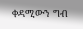ቀዳሚውን ግብ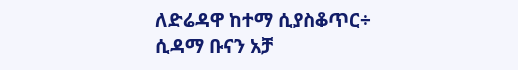ለድሬዳዋ ከተማ ሲያስቆጥር÷ ሲዳማ ቡናን አቻ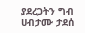ያደረጋትን ግብ ሀብታሙ ታደሰ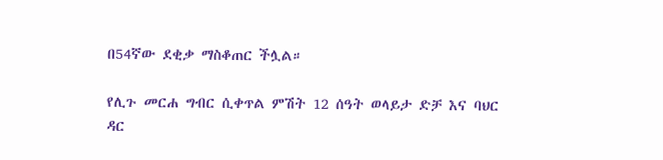በ54ኛው ደቂቃ ማስቆጠር ችሏል።

የሊጉ መርሐ ግብር ሲቀጥል ምሽት 12 ሰዓት ወላይታ ድቻ እና ባህር ዳር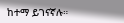ከተማ ይገናኛሉ።